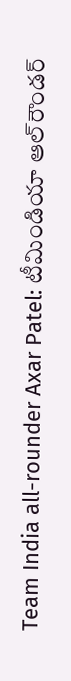Team India all-rounder Axar Patel: టీమిండియా ఆల్‌‌‌‌రౌండర్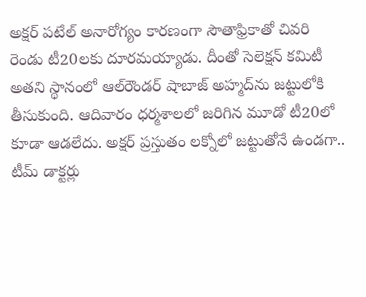అక్షర్ పటేల్ అనారోగ్యం కారణంగా సౌతాఫ్రికాతో చివరి రెండు టీ20లకు దూరమయ్యాడు. దీంతో సెలెక్షన్ కమిటీ అతని స్థానంలో ఆల్‌‌‌‌రౌండర్ షాబాజ్ అహ్మద్‌‌‌‌ను జట్టులోకి తీసుకుంది. ఆదివారం ధర్మశాలలో జరిగిన మూడో టీ20లో కూడా ఆడలేదు. అక్షర్ ప్రస్తుతం లక్నోలో జట్టుతోనే ఉండగా.. టీమ్ డాక్టర్లు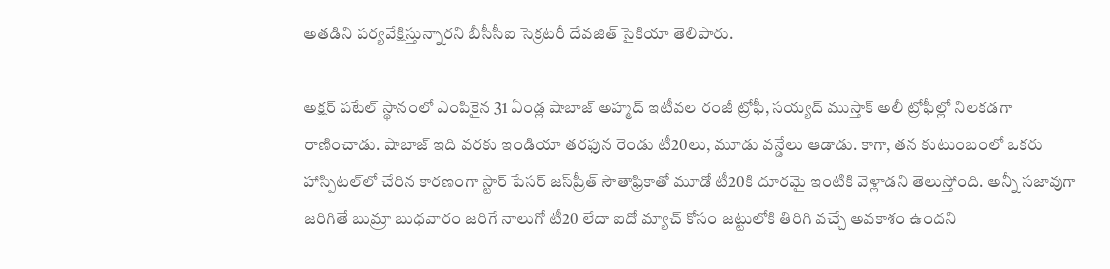అతడిని పర్యవేక్షిస్తున్నారని బీసీసీఐ సెక్రటరీ దేవజిత్ సైకియా తెలిపారు.

అక్షర్ పటేల్ స్థానంలో ఎంపికైన 31 ఏండ్ల షాబాజ్ అహ్మద్ ఇటీవల రంజీ ట్రోఫీ, సయ్యద్ ముస్తాక్ అలీ ట్రోఫీల్లో నిలకడగా రాణించాడు. షాబాజ్ ఇది వరకు ఇండియా తరఫున రెండు టీ20లు, మూడు వన్డేలు ఆడాడు. కాగా, తన కుటుంబంలో ఒకరు హాస్పిటల్‌‌‌‌లో చేరిన కారణంగా స్టార్ పేసర్ జస్‌‌‌‌ప్రీత్ సౌతాఫ్రికాతో మూడో టీ20కి దూరమై ఇంటికి వెళ్లాడని తెలుస్తోంది. అన్నీ సజావుగా జరిగితే బుమ్రా బుధవారం జరిగే నాలుగో టీ20 లేదా ఐదో మ్యాచ్ కోసం జట్టులోకి తిరిగి వచ్చే అవకాశం ఉందని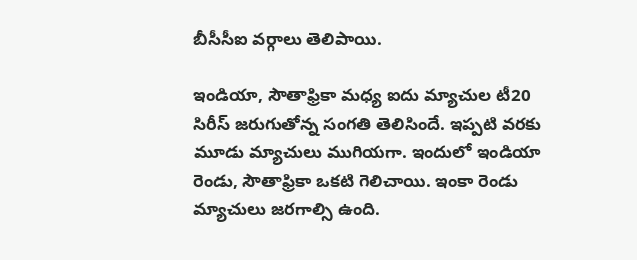బీసీసీఐ వర్గాలు తెలిపాయి.

ఇండియా, సౌతాఫ్రికా మధ్య ఐదు మ్యాచుల టీ20 సిరీస్ జరుగుతోన్న సంగతి తెలిసిందే. ఇప్పటి వరకు మూడు మ్యాచులు ముగియగా. ఇందులో ఇండియా రెండు, సౌతాఫ్రికా ఒకటి గెలిచాయి. ఇంకా రెండు మ్యాచులు జరగాల్సి ఉంది.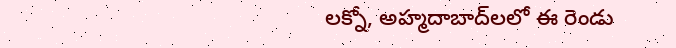లక్నో, అహ్మదాబాద్‌లలో ఈ రెండు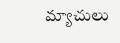మ్యాచులు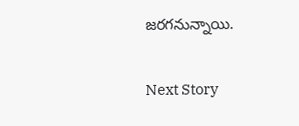జరగనున్నాయి.

Next Story